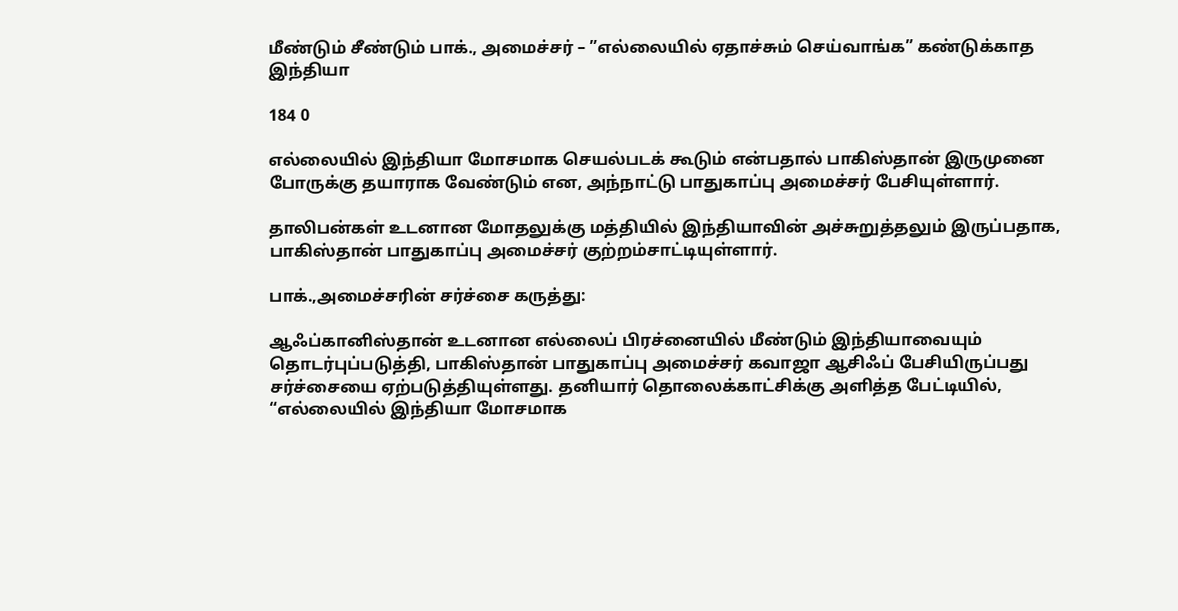மீண்டும் சீண்டும் பாக்., அமைச்சர் – ”எல்லையில் ஏதாச்சும் செய்வாங்க” கண்டுக்காத இந்தியா

184 0

எல்லையில் இந்தியா மோசமாக செயல்படக் கூடும் என்பதால் பாகிஸ்தான் இருமுனை போருக்கு தயாராக வேண்டும் என, அந்நாட்டு பாதுகாப்பு அமைச்சர் பேசியுள்ளார்.

தாலிபன்கள் உடனான மோதலுக்கு மத்தியில் இந்தியாவின் அச்சுறுத்தலும் இருப்பதாக, பாகிஸ்தான் பாதுகாப்பு அமைச்சர் குற்றம்சாட்டியுள்ளார்.

பாக்.,அமைச்சரின் சர்ச்சை கருத்து:

ஆஃப்கானிஸ்தான் உடனான எல்லைப் பிரச்னையில் மீண்டும் இந்தியாவையும் தொடர்புப்படுத்தி, பாகிஸ்தான் பாதுகாப்பு அமைச்சர் கவாஜா ஆசிஃப் பேசியிருப்பது சர்ச்சையை ஏற்படுத்தியுள்ளது. தனியார் தொலைக்காட்சிக்கு அளித்த பேட்டியில், “எல்லையில் இந்தியா மோசமாக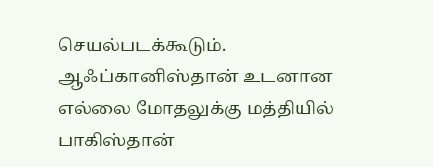செயல்படக்கூடும். ஆஃப்கானிஸ்தான் உடனான எல்லை மோதலுக்கு மத்தியில் பாகிஸ்தான்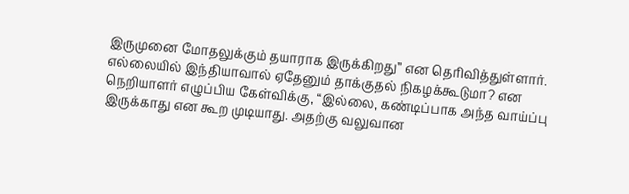இருமுனை மோதலுக்கும் தயாராக இருக்கிறது” என தெரிவித்துள்ளார்.  எல்லையில் இந்தியாவால் ஏதேனும் தாக்குதல் நிகழக்கூடுமா? என நெறியாளர் எழுப்பிய கேள்விக்கு, “இல்லை, கண்டிப்பாக அந்த வாய்ப்பு இருக்காது என கூற முடியாது. அதற்கு வலுவான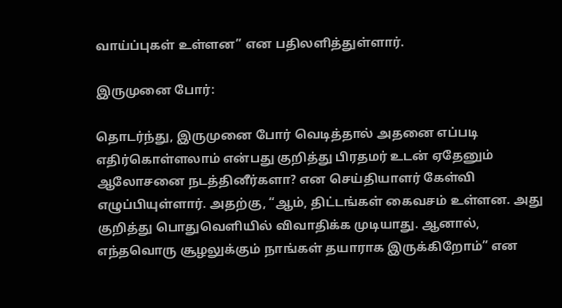வாய்ப்புகள் உள்ளன” என பதிலளித்துள்ளார்.

இருமுனை போர்:

தொடர்ந்து, இருமுனை போர் வெடித்தால் அதனை எப்படி எதிர்கொள்ளலாம் என்பது குறித்து பிரதமர் உடன் ஏதேனும் ஆலோசனை நடத்தினீர்களா? என செய்தியாளர் கேள்வி எழுப்பியுள்ளார். அதற்கு, “ஆம், திட்டங்கள் கைவசம் உள்ளன. அது குறித்து பொதுவெளியில் விவாதிக்க முடியாது. ஆனால், எந்தவொரு சூழலுக்கும் நாங்கள் தயாராக இருக்கிறோம்” என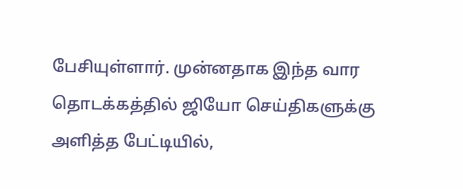பேசியுள்ளார். முன்னதாக இந்த வார தொடக்கத்தில் ஜியோ செய்திகளுக்கு அளித்த பேட்டியில்,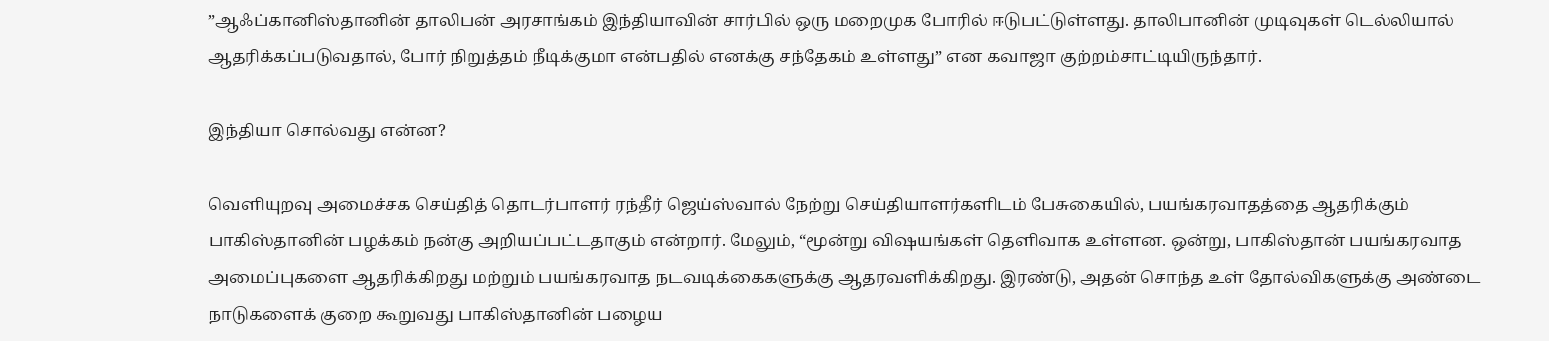”ஆஃப்கானிஸ்தானின் தாலிபன் அரசாங்கம் இந்தியாவின் சார்பில் ஒரு மறைமுக போரில் ஈடுபட்டுள்ளது. தாலிபானின் முடிவுகள் டெல்லியால் ஆதரிக்கப்படுவதால், போர் நிறுத்தம் நீடிக்குமா என்பதில் எனக்கு சந்தேகம் உள்ளது” என கவாஜா குற்றம்சாட்டியிருந்தார்.

இந்தியா சொல்வது என்ன?

வெளியுறவு அமைச்சக செய்தித் தொடர்பாளர் ரந்தீர் ஜெய்ஸ்வால் நேற்று செய்தியாளர்களிடம் பேசுகையில், பயங்கரவாதத்தை ஆதரிக்கும் பாகிஸ்தானின் பழக்கம் நன்கு அறியப்பட்டதாகும் என்றார். மேலும், “மூன்று விஷயங்கள் தெளிவாக உள்ளன. ஒன்று, பாகிஸ்தான் பயங்கரவாத அமைப்புகளை ஆதரிக்கிறது மற்றும் பயங்கரவாத நடவடிக்கைகளுக்கு ஆதரவளிக்கிறது. இரண்டு, அதன் சொந்த உள் தோல்விகளுக்கு அண்டை நாடுகளைக் குறை கூறுவது பாகிஸ்தானின் பழைய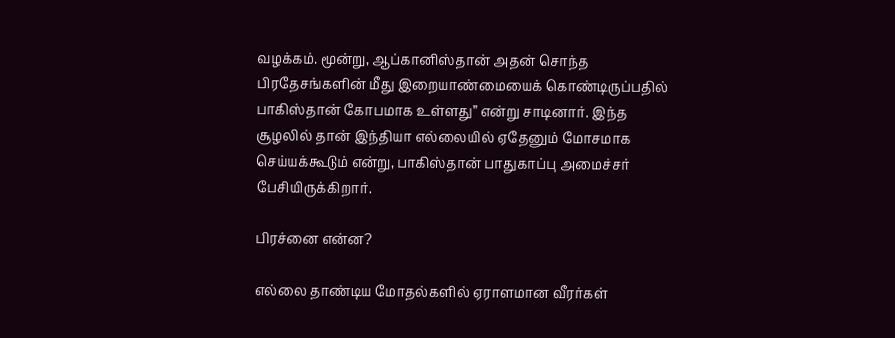வழக்கம். மூன்று, ஆப்கானிஸ்தான் அதன் சொந்த பிரதேசங்களின் மீது இறையாண்மையைக் கொண்டிருப்பதில் பாகிஸ்தான் கோபமாக உள்ளது” என்று சாடினார். இந்த சூழலில் தான் இந்தியா எல்லையில் ஏதேனும் மோசமாக செய்யக்கூடும் என்று, பாகிஸ்தான் பாதுகாப்பு அமைச்சர் பேசியிருக்கிறார்.

பிரச்னை என்ன?

எல்லை தாண்டிய மோதல்களில் ஏராளமான வீரர்கள்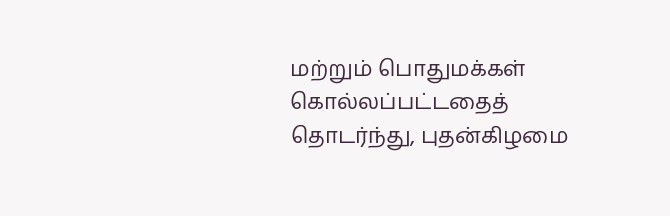மற்றும் பொதுமக்கள் கொல்லப்பட்டதைத் தொடர்ந்து, புதன்கிழமை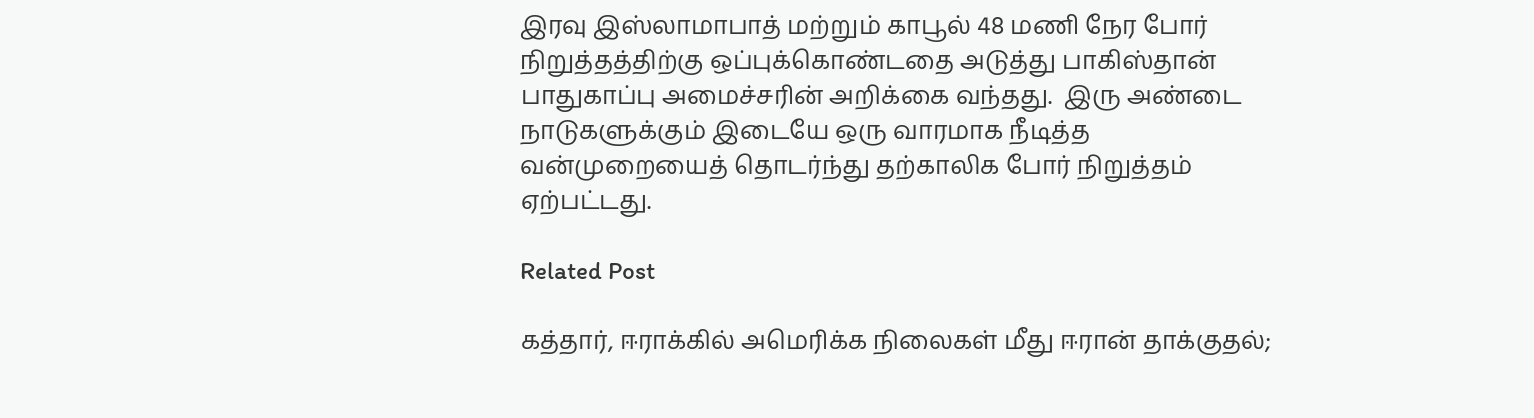இரவு இஸ்லாமாபாத் மற்றும் காபூல் 48 மணி நேர போர் நிறுத்தத்திற்கு ஒப்புக்கொண்டதை அடுத்து பாகிஸ்தான் பாதுகாப்பு அமைச்சரின் அறிக்கை வந்தது.  இரு அண்டை நாடுகளுக்கும் இடையே ஒரு வாரமாக நீடித்த வன்முறையைத் தொடர்ந்து தற்காலிக போர் நிறுத்தம் ஏற்பட்டது.

Related Post

கத்தார், ஈராக்கில் அமெரிக்க நிலைகள் மீது ஈரான் தாக்குதல்;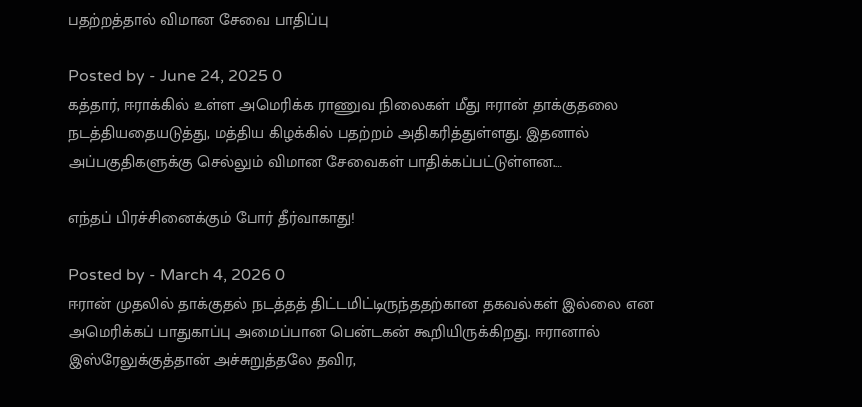பதற்றத்தால் விமான சேவை பாதிப்பு

Posted by - June 24, 2025 0
கத்தார், ஈராக்கில் உள்ள அமெரிக்க ராணுவ நிலைகள் மீது ஈரான் தாக்குதலை நடத்தியதையடுத்து, மத்திய கிழக்கில் பதற்றம் அதிகரித்துள்ளது. இதனால் அப்பகுதிகளுக்கு செல்லும் விமான சேவைகள் பாதிக்கப்பட்டுள்ளன.…

எந்தப் பிரச்சினைக்கும் போர் தீர்வாகாது!

Posted by - March 4, 2026 0
ஈரான் முதலில் தாக்குதல் நடத்தத் திட்டமிட்டிருந்ததற்கான தகவல்கள் இல்லை என அமெரிக்கப் பாதுகாப்பு அமைப்பான பென்டகன் கூறியிருக்கிறது. ஈரானால் இஸ்ரேலுக்குத்தான் அச்சுறுத்தலே தவிர,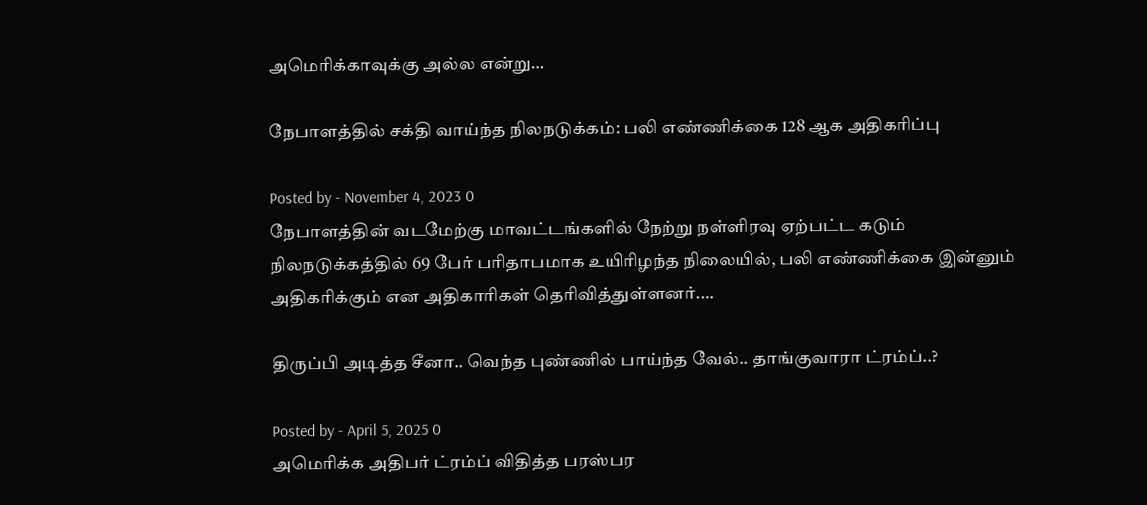அமெரிக்காவுக்கு அல்ல என்று…

நேபாளத்தில் சக்தி வாய்ந்த நிலநடுக்கம்: பலி எண்ணிக்கை 128 ஆக அதிகரிப்பு

Posted by - November 4, 2023 0
நேபாளத்தின் வடமேற்கு மாவட்டங்களில் நேற்று நள்ளிரவு ஏற்பட்ட கடும் நிலநடுக்கத்தில் 69 பேர் பரிதாபமாக உயிரிழந்த நிலையில், பலி எண்ணிக்கை இன்னும் அதிகரிக்கும் என அதிகாரிகள் தெரிவித்துள்ளனர்.…

திருப்பி அடித்த சீனா.. வெந்த புண்ணில் பாய்ந்த வேல்.. தாங்குவாரா ட்ரம்ப்..?

Posted by - April 5, 2025 0
அமெரிக்க அதிபர் ட்ரம்ப் விதித்த பரஸ்பர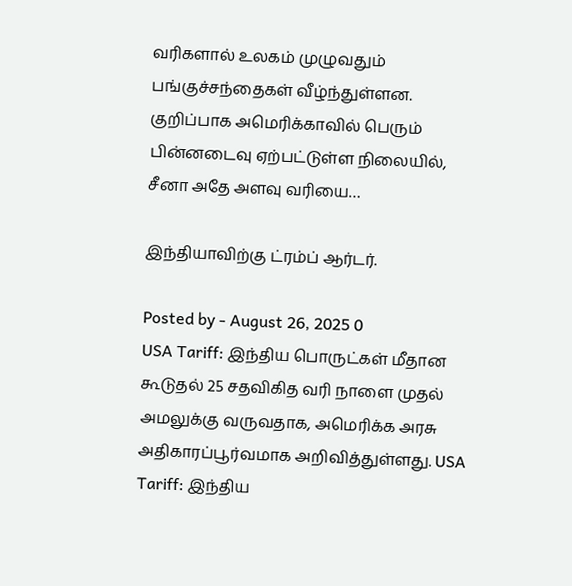வரிகளால் உலகம் முழுவதும் பங்குச்சந்தைகள் வீழ்ந்துள்ளன. குறிப்பாக அமெரிக்காவில் பெரும் பின்னடைவு ஏற்பட்டுள்ள நிலையில், சீனா அதே அளவு வரியை…

இந்தியாவிற்கு ட்ரம்ப் ஆர்டர்.

Posted by - August 26, 2025 0
USA Tariff: இந்திய பொருட்கள் மீதான கூடுதல் 25 சதவிகித வரி நாளை முதல் அமலுக்கு வருவதாக, அமெரிக்க அரசு அதிகாரப்பூர்வமாக அறிவித்துள்ளது. USA Tariff: இந்திய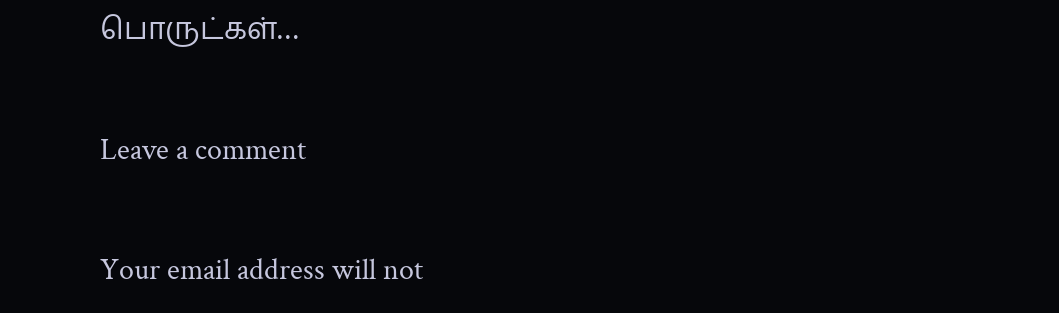பொருட்கள்…

Leave a comment

Your email address will not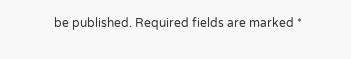be published. Required fields are marked *